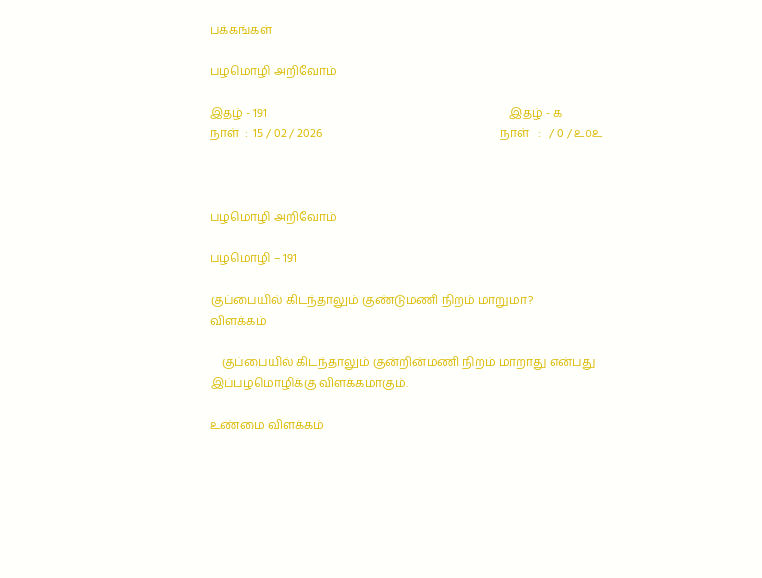பக்கங்கள்

பழமொழி அறிவோம்

இதழ் - 191                                                                                   இதழ் - ௧
நாள்  :  15 / 02 / 2026                                                             நாள்   :   / 0 / ௨௦௨



பழமொழி அறிவோம்

பழமொழி – 191

குப்பையில் கிடந்தாலும் குண்டுமணி நிறம் மாறுமா?
விளக்கம்

    குப்பையில் கிடந்தாலும் குன்றின்மணி நிறம் மாறாது என்பது இப்பழமொழிக்கு விளக்கமாகும்.

உண்மை விளக்கம்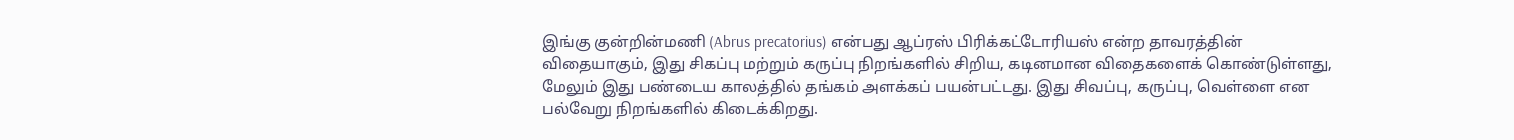இங்கு குன்றின்மணி (Abrus precatorius) என்பது ஆப்ரஸ் பிரிக்கட்டோரியஸ் என்ற தாவரத்தின் விதையாகும், இது சிகப்பு மற்றும் கருப்பு நிறங்களில் சிறிய, கடினமான விதைகளைக் கொண்டுள்ளது, மேலும் இது பண்டைய காலத்தில் தங்கம் அளக்கப் பயன்பட்டது. இது சிவப்பு, கருப்பு, வெள்ளை என பல்வேறு நிறங்களில் கிடைக்கிறது.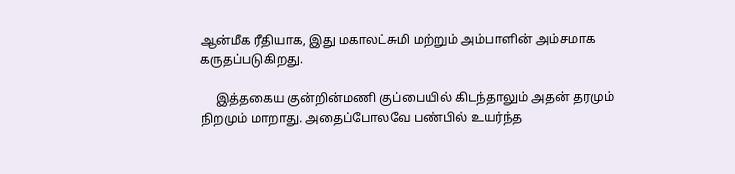ஆன்மீக ரீதியாக, இது மகாலட்சுமி மற்றும் அம்பாளின் அம்சமாக கருதப்படுகிறது.

     இத்தகைய குன்றின்மணி குப்பையில் கிடந்தாலும் அதன் தரமும் நிறமும் மாறாது. அதைப்போலவே பண்பில் உயர்ந்த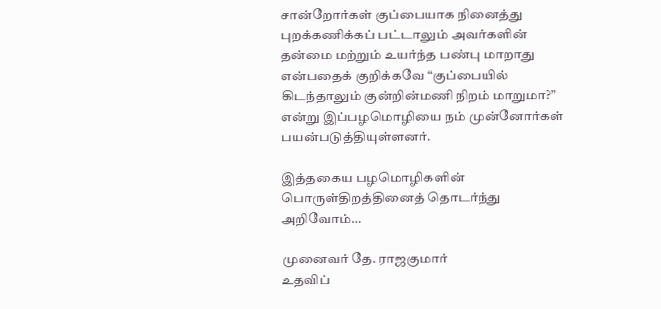சான்றோர்கள் குப்பையாக நினைத்து புறக்கணிக்கப் பட்டாலும் அவர்களின் தன்மை மற்றும் உயர்ந்த பண்பு மாறாது என்பதைக் குறிக்கவே “குப்பையில் கிடந்தாலும் குன்றின்மணி நிறம் மாறுமா?” என்று இப்பழமொழியை நம் முன்னோர்கள் பயன்படுத்தியுள்ளனர்.

இத்தகைய பழமொழிகளின் பொருள்திறத்தினைத் தொடர்ந்து அறிவோம்…

முனைவர் தே. ராஜகுமார்
உதவிப்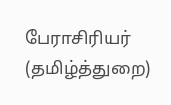பேராசிரியர் (தமிழ்த்துறை)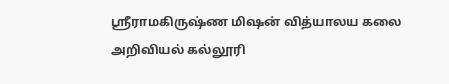ஸ்ரீராமகிருஷ்ண மிஷன் வித்யாலய கலை அறிவியல் கல்லூரி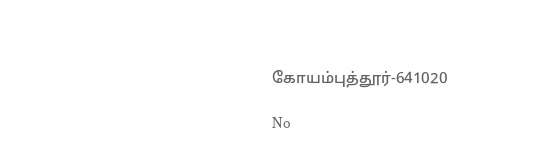கோயம்புத்தூர்-641020

No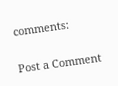comments:

Post a Comment